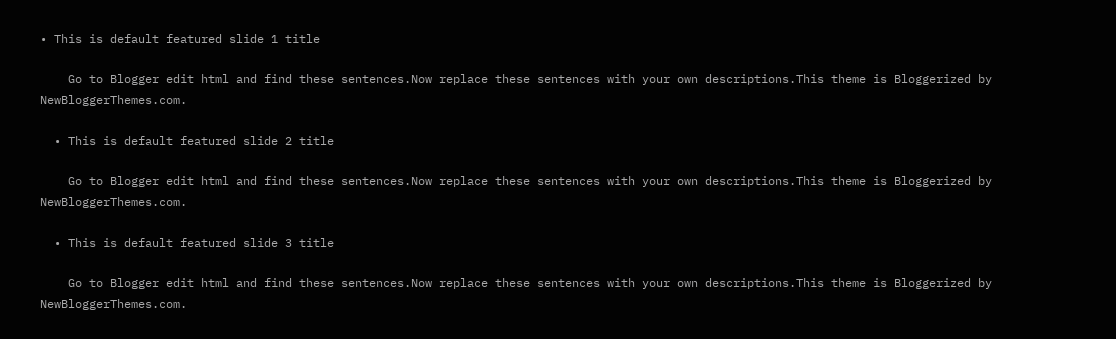• This is default featured slide 1 title

    Go to Blogger edit html and find these sentences.Now replace these sentences with your own descriptions.This theme is Bloggerized by NewBloggerThemes.com.

  • This is default featured slide 2 title

    Go to Blogger edit html and find these sentences.Now replace these sentences with your own descriptions.This theme is Bloggerized by NewBloggerThemes.com.

  • This is default featured slide 3 title

    Go to Blogger edit html and find these sentences.Now replace these sentences with your own descriptions.This theme is Bloggerized by NewBloggerThemes.com.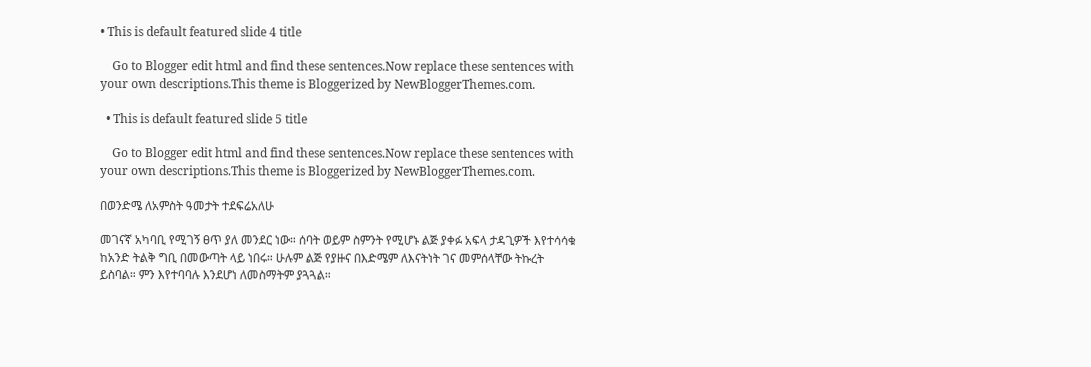• This is default featured slide 4 title

    Go to Blogger edit html and find these sentences.Now replace these sentences with your own descriptions.This theme is Bloggerized by NewBloggerThemes.com.

  • This is default featured slide 5 title

    Go to Blogger edit html and find these sentences.Now replace these sentences with your own descriptions.This theme is Bloggerized by NewBloggerThemes.com.

በወንድሜ ለአምስት ዓመታት ተደፍሬአለሁ

መገናኛ አካባቢ የሚገኝ ፀጥ ያለ መንደር ነው። ሰባት ወይም ስምንት የሚሆኑ ልጅ ያቀፉ አፍላ ታዳጊዎች እየተሳሳቁ ከአንድ ትልቅ ግቢ በመውጣት ላይ ነበሩ። ሁሉም ልጅ የያዙና በእድሜም ለእናትነት ገና መምሰላቸው ትኩረት ይስባል። ምን እየተባባሉ እንደሆነ ለመስማትም ያጓጓል።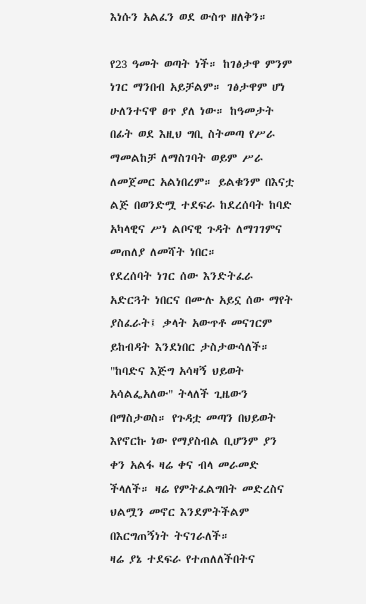እነሱን አልፈን ወደ ውስጥ ዘለቅን።

የ23 ዓመት ወጣት ነች። ከገፅታዋ ምንም ነገር ማንበብ አይቻልም። ገፅታዋም ሆነ ሁለንተናዋ ፀጥ ያለ ነው። ከዓመታት በፊት ወደ እዚህ ግቢ ስትመጣ የሥራ ማመልከቻ ለማስገባት ወይም ሥራ ለመጀመር አልነበረም። ይልቁንም በእናቷ ልጅ በወንድሟ ተደፍራ ከደረሰባት ከባድ አካላዊና ሥነ ልቦናዊ ጉዳት ለማገገምና መጠለያ ለመሻት ነበር።
የደረሰባት ነገር ሰው እንድትፈራ አድርጓት ነበርና በሙሉ አይኗ ሰው ማየት ያስፈራት፤ ቃላት አውጥቶ መናገርም ይከብዳት እንደነበር ታስታውሳለች።
"ከባድና እጅግ አሳዛኝ ህይወት አሳልፌአለው" ትላለች ጊዜውን በማስታወስ። የጉዳቷ መጣን በህይወት እየኖርኩ ነው የማያስብል ቢሆንም ያን ቀን አልፋ ዛሬ ቀና ብላ መራመድ ችላለች። ዛሬ የምትፈልግበት መድረስና ህልሟን መኖር እንደምትችልም በእርግጠኝነት ትናገራለች።
ዛሬ ያኔ ተደፍራ የተጠለለችበትና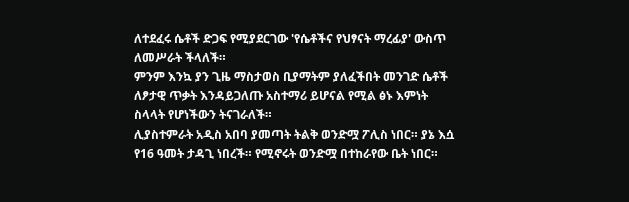ለተደፈሩ ሴቶች ድጋፍ የሚያደርገው 'የሴቶችና የህፃናት ማረፊያ' ውስጥ ለመሥራት ችላለች።
ምንም እንኳ ያን ጊዜ ማስታወስ ቢያማትም ያለፈችበት መንገድ ሴቶች ለፆታዊ ጥቃት እንዳይጋለጡ አስተማሪ ይሆናል የሚል ፅኑ እምነት ስላላት የሆነችውን ትናገራለች።
ሊያስተምራት አዲስ አበባ ያመጣት ትልቅ ወንድሟ ፖሊስ ነበር። ያኔ እሷ የ16 ዓመት ታዳጊ ነበረች። የሚኖሩት ወንድሟ በተከራየው ቤት ነበር።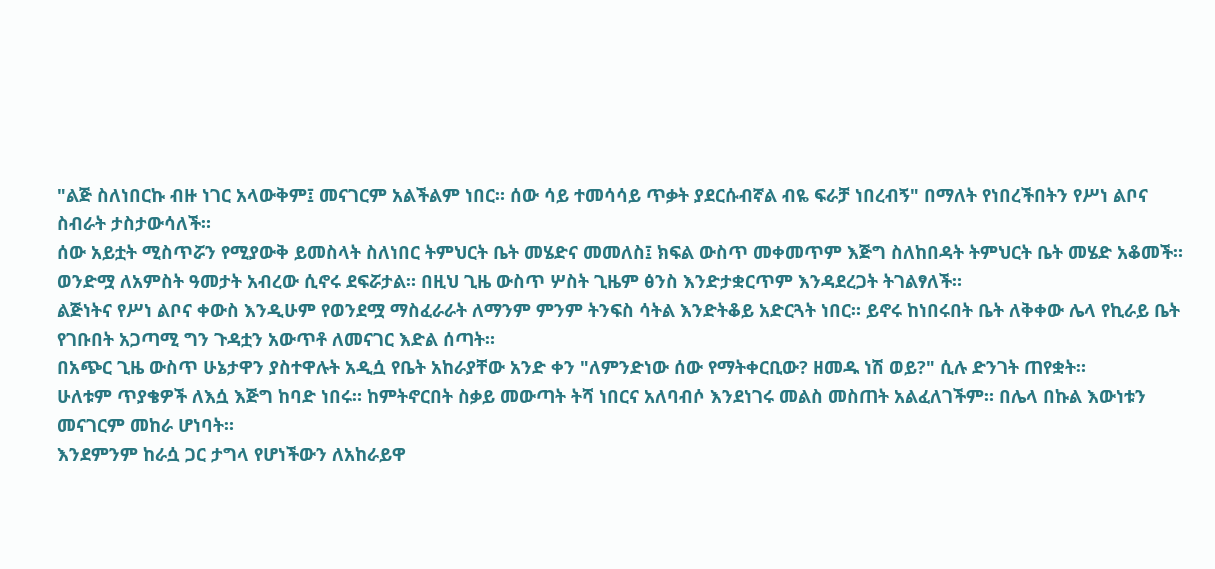"ልጅ ስለነበርኩ ብዙ ነገር አላውቅም፤ መናገርም አልችልም ነበር። ሰው ሳይ ተመሳሳይ ጥቃት ያደርሱብኛል ብዬ ፍራቻ ነበረብኝ" በማለት የነበረችበትን የሥነ ልቦና ስብራት ታስታውሳለች።
ሰው አይቷት ሚስጥሯን የሚያውቅ ይመስላት ስለነበር ትምህርት ቤት መሄድና መመለስ፤ ክፍል ውስጥ መቀመጥም እጅግ ስለከበዳት ትምህርት ቤት መሄድ አቆመች።
ወንድሟ ለአምስት ዓመታት አብረው ሲኖሩ ደፍሯታል። በዚህ ጊዜ ውስጥ ሦስት ጊዜም ፅንስ እንድታቋርጥም እንዳደረጋት ትገልፃለች።
ልጅነትና የሥነ ልቦና ቀውስ እንዲሁም የወንደሟ ማስፈራራት ለማንም ምንም ትንፍስ ሳትል እንድትቆይ አድርጓት ነበር። ይኖሩ ከነበሩበት ቤት ለቅቀው ሌላ የኪራይ ቤት የገቡበት አጋጣሚ ግን ጉዳቷን አውጥቶ ለመናገር እድል ሰጣት።
በአጭር ጊዜ ውስጥ ሁኔታዋን ያስተዋሉት አዲሷ የቤት አከራያቸው አንድ ቀን "ለምንድነው ሰው የማትቀርቢው? ዘመዱ ነሽ ወይ?" ሲሉ ድንገት ጠየቋት።
ሁለቱም ጥያቄዎች ለእሷ እጅግ ከባድ ነበሩ። ከምትኖርበት ስቃይ መውጣት ትሻ ነበርና አለባብሶ እንደነገሩ መልስ መስጠት አልፈለገችም። በሌላ በኩል እውነቱን መናገርም መከራ ሆነባት።
እንደምንም ከራሷ ጋር ታግላ የሆነችውን ለአከራይዋ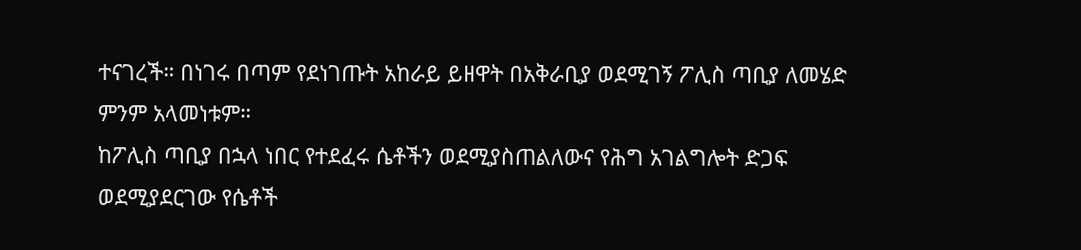ተናገረች። በነገሩ በጣም የደነገጡት አከራይ ይዘዋት በአቅራቢያ ወደሚገኝ ፖሊስ ጣቢያ ለመሄድ ምንም አላመነቱም።
ከፖሊስ ጣቢያ በኋላ ነበር የተደፈሩ ሴቶችን ወደሚያስጠልለውና የሕግ አገልግሎት ድጋፍ ወደሚያደርገው የሴቶች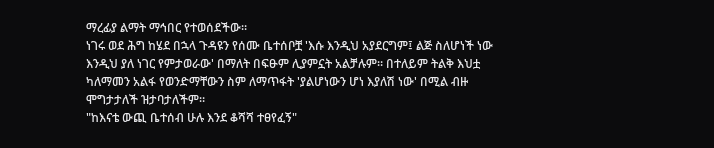ማረፊያ ልማት ማኅበር የተወሰደችው።
ነገሩ ወደ ሕግ ከሄደ በኋላ ጉዳዩን የሰሙ ቤተሰቦቿ 'እሱ እንዲህ አያደርግም፤ ልጅ ስለሆነች ነው እንዲህ ያለ ነገር የምታወራው' በማለት በፍፁም ሊያምኗት አልቻሉም። በተለይም ትልቅ እህቷ ካለማመን አልፋ የወንድማቸውን ስም ለማጥፋት 'ያልሆነውን ሆነ እያለሽ ነው' በሚል ብዙ ሞግታታለች ዝታባታለችም።
"ከእናቴ ውጪ ቤተሰብ ሁሉ እንደ ቆሻሻ ተፀየፈኝ"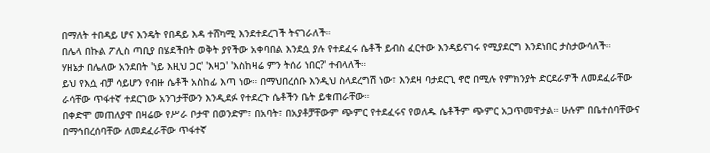በማለት ተበዳይ ሆና እንዴት የበዳይ እዳ ተሸካሚ እንደተደረገች ትናገራለች።
በሌላ በኩል ፖሊስ ጣቢያ በሄደችበት ወቅት ያየችው አቀባበል እንደሷ ያሉ የተደፈሩ ሴቶች ይብስ ፈርተው እንዳይናገሩ የሚያደርግ እንደነበር ታስታውሳለች።
ሃዘኔታ በሌለው አንደበት 'ነይ እዚህ ጋር' 'እዛጋ' 'እስከዛሬ ምን ትሰሪ ነበር?' ተብላለች።
ይህ የእሷ ብቻ ሳይሆን የብዙ ሴቶች አስከፊ እጣ ነው። በማህበረሰቡ እንዲህ ስላደረግሽ ነው፣ እንደዛ ባታደርጊ ኖሮ በሚሉ የምክንያት ድርደራዎች ለመደፈራቸው ራሳቸው ጥፋተኛ ተደርገው አንገታቸውን እንዲደፉ የተደረጉ ሴቶችን ቤት ይቁጠራቸው።
በቀድሞ መጠለያዋ በዛሬው የሥራ ቦታዋ በወንድም፣ በአባት፣ በአያቶቻቸውም ጭምር የተደፈሩና የወለዱ ሴቶችም ጭምር አጋጥመዋታል። ሁሉም በቤተሰባቸውና በማኅበረሰባቸው ለመደፈራቸው ጥፋተኛ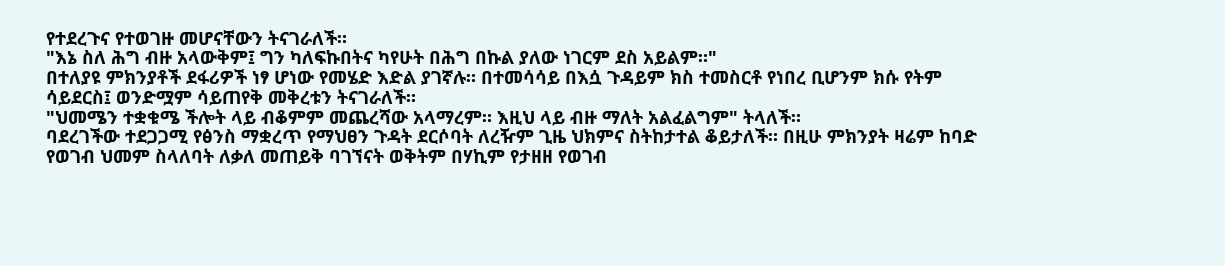የተደረጉና የተወገዙ መሆናቸውን ትናገራለች።
"እኔ ስለ ሕግ ብዙ አላውቅም፤ ግን ካለፍኩበትና ካየሁት በሕግ በኩል ያለው ነገርም ደስ አይልም።"
በተለያዩ ምክንያቶች ደፋሪዎች ነፃ ሆነው የመሄድ እድል ያገኛሉ። በተመሳሳይ በእሷ ጉዳይም ክስ ተመስርቶ የነበረ ቢሆንም ክሱ የትም ሳይደርስ፤ ወንድሟም ሳይጠየቅ መቅረቱን ትናገራለች።
"ህመሜን ተቋቁሜ ችሎት ላይ ብቆምም መጨረሻው አላማረም። እዚህ ላይ ብዙ ማለት አልፈልግም" ትላለች።
ባደረገችው ተደጋጋሚ የፅንስ ማቋረጥ የማህፀን ጉዳት ደርሶባት ለረዥም ጊዜ ህክምና ስትከታተል ቆይታለች። በዚሁ ምክንያት ዛሬም ከባድ የወገብ ህመም ስላለባት ለቃለ መጠይቅ ባገኘናት ወቅትም በሃኪም የታዘዘ የወገብ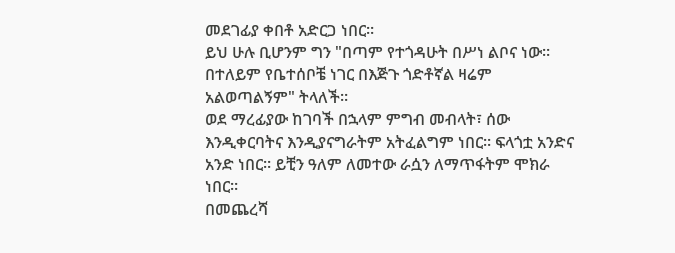መደገፊያ ቀበቶ አድርጋ ነበር።
ይህ ሁሉ ቢሆንም ግን "በጣም የተጎዳሁት በሥነ ልቦና ነው። በተለይም የቤተሰቦቼ ነገር በእጅጉ ጎድቶኛል ዛሬም አልወጣልኝም" ትላለች።
ወደ ማረፊያው ከገባች በኋላም ምግብ መብላት፣ ሰው እንዲቀርባትና እንዲያናግራትም አትፈልግም ነበር። ፍላጎቷ አንድና አንድ ነበር። ይቺን ዓለም ለመተው ራሷን ለማጥፋትም ሞክራ ነበር።
በመጨረሻ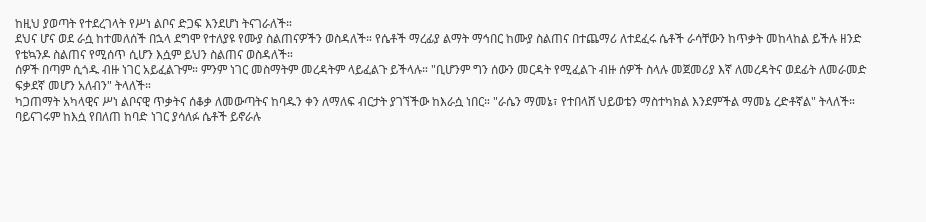ከዚህ ያወጣት የተደረገላት የሥነ ልቦና ድጋፍ እንደሆነ ትናገራለች።
ደህና ሆና ወደ ራሷ ከተመለሰች በኋላ ደግሞ የተለያዩ የሙያ ስልጠናዎችን ወስዳለች። የሴቶች ማረፊያ ልማት ማኅበር ከሙያ ስልጠና በተጨማሪ ለተደፈሩ ሴቶች ራሳቸውን ከጥቃት መከላከል ይችሉ ዘንድ የቴኳንዶ ስልጠና የሚሰጥ ሲሆን እሷም ይህን ስልጠና ወስዳለች።
ሰዎች በጣም ሲጎዱ ብዙ ነገር አይፈልጉም። ምንም ነገር መስማትም መረዳትም ላይፈልጉ ይችላሉ። "ቢሆንም ግን ሰውን መርዳት የሚፈልጉ ብዙ ሰዎች ስላሉ መጀመሪያ እኛ ለመረዳትና ወደፊት ለመራመድ ፍቃደኛ መሆን አለብን" ትላለች።
ካጋጠማት አካላዊና ሥነ ልቦናዊ ጥቃትና ሰቆቃ ለመውጣትና ከባዱን ቀን ለማለፍ ብርታት ያገኘችው ከእራሷ ነበር። "ራሴን ማመኔ፣ የተበላሸ ህይወቴን ማስተካክል እንደምችል ማመኔ ረድቶኛል" ትላለች።
ባይናገሩም ከእሷ የበለጠ ከባድ ነገር ያሳለፉ ሴቶች ይኖራሉ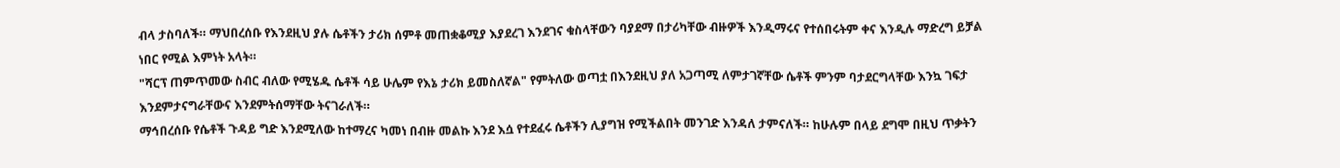ብላ ታስባለች። ማህበረሰቡ የእንደዚህ ያሉ ሴቶችን ታሪክ ሰምቶ መጠቋቆሚያ እያደረገ እንደገና ቁስላቸውን ባያደማ በታሪካቸው ብዙዎች እንዲማሩና የተሰበሩትም ቀና እንዲሉ ማድረግ ይቻል ነበር የሚል እምነት አላት።
"ሻርፕ ጠምጥመው ስብር ብለው የሚሄዱ ሴቶች ሳይ ሁሌም የእኔ ታሪክ ይመስለኛል" የምትለው ወጣቷ በእንደዚህ ያለ አጋጣሚ ለምታገኛቸው ሴቶች ምንም ባታደርግላቸው እንኳ ገፍታ እንደምታናግራቸውና እንደምትሰማቸው ትናገራለች።
ማኅበረሰቡ የሴቶች ጉዳይ ግድ እንደሚለው ከተማረና ካመነ በብዙ መልኩ እንደ እሷ የተደፈሩ ሴቶችን ሊያግዝ የሚችልበት መንገድ እንዳለ ታምናለች። ከሁሉም በላይ ደግሞ በዚህ ጥቃትን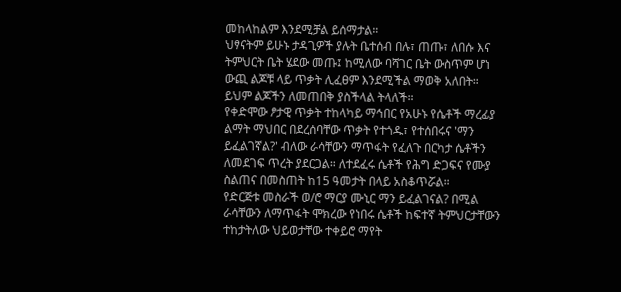መከላከልም እንደሚቻል ይሰማታል።
ህፃናትም ይሁኑ ታዳጊዎች ያሉት ቤተሰብ በሉ፣ ጠጡ፣ ለበሱ እና ትምህርት ቤት ሄደው መጡ፤ ከሚለው ባሻገር ቤት ውስጥም ሆነ ውጪ ልጆቹ ላይ ጥቃት ሊፈፀም እንደሚችል ማወቅ አለበት። ይህም ልጆችን ለመጠበቅ ያስችላል ትላለች።
የቀድሞው ፆታዊ ጥቃት ተከላካይ ማኅበር የአሁኑ የሴቶች ማረፊያ ልማት ማህበር በደረሰባቸው ጥቃት የተጎዱ፣ የተሰበሩና 'ማን ይፈልገኛል?' ብለው ራሳቸውን ማጥፋት የፈለጉ በርካታ ሴቶችን ለመደገፍ ጥረት ያደርጋል። ለተደፈሩ ሴቶች የሕግ ድጋፍና የሙያ ስልጠና በመስጠት ከ15 ዓመታት በላይ አስቆጥሯል።
የድርጅቱ መስራች ወ/ሮ ማርያ ሙኒር ማን ይፈልገናል? በሚል ራሳቸውን ለማጥፋት ሞክረው የነበሩ ሴቶች ከፍተኛ ትምህርታቸውን ተከታትለው ህይወታቸው ተቀይሮ ማየት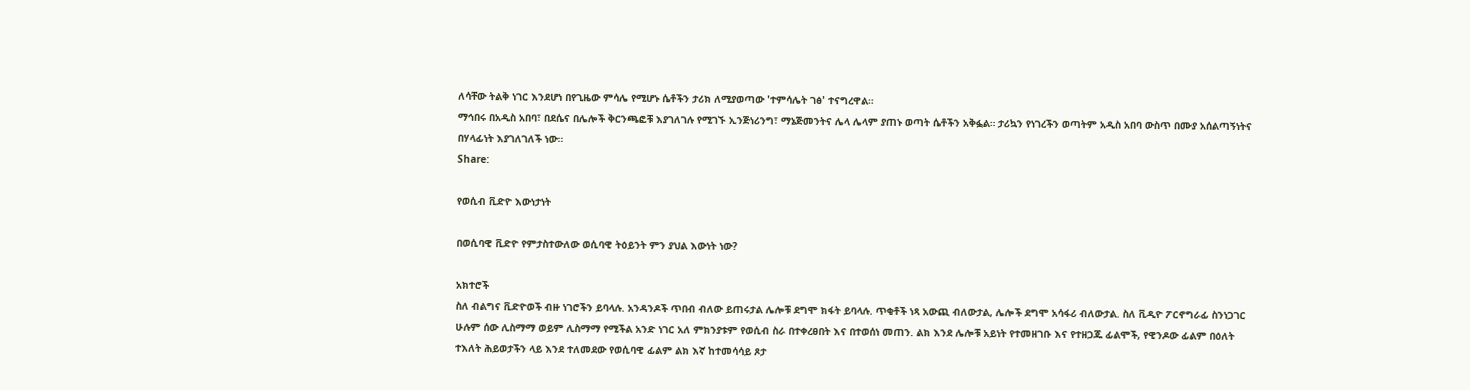ለሳቸው ትልቅ ነገር እንደሆነ በየጊዜው ምሳሌ የሚሆኑ ሴቶችን ታሪክ ለሚያወጣው 'ተምሳሌት ገፅ' ተናግረዋል።
ማኅበሩ በአዲስ አበባ፣ በደሴና በሌሎች ቅርንጫፎቹ እያገለገሉ የሚገኙ ኢንጅነሪንግ፣ ማኔጅመንትና ሌላ ሌላም ያጠኑ ወጣት ሴቶችን አቅፏል። ታሪኳን የነገረችን ወጣትም አዲስ አበባ ውስጥ በሙያ አሰልጣኝነትና በሃላፊነት እያገለገለች ነው።
Share:

የወሲብ ቪድዮ እውነታነት

በወሲባዊ ቪድዮ የምታስተውለው ወሲባዊ ትዕይንት ምን ያህል እውነት ነው?

አክተሮች
ስለ ብልግና ቪድዮወች ብዙ ነገሮችን ይባላሉ. አንዳንዶች ጥበብ ብለው ይጠሩታል ሌሎቹ ደግሞ ክፋት ይባላሉ. ጥቂቶች ነጻ አውጪ ብለውታል, ሌሎች ደግሞ አሳፋሪ ብለውታል. ስለ ቪዲዮ ፖርኖግራፊ ስንነጋገር ሁሉም ሰው ሊስማማ ወይም ሊስማማ የሚችል አንድ ነገር አለ ምክንያቱም የወሲብ ስራ በተቀረፀበት እና በተወሰነ መጠን. ልክ እንደ ሌሎቹ አይነት የተመዘገቡ እና የተዘጋጁ ፊልሞች, የዊንዶው ፊልም በዕለት ተእለት ሕይወታችን ላይ እንደ ተለመደው የወሲባዊ ፊልም ልክ እኛ ከተመሳሳይ ጾታ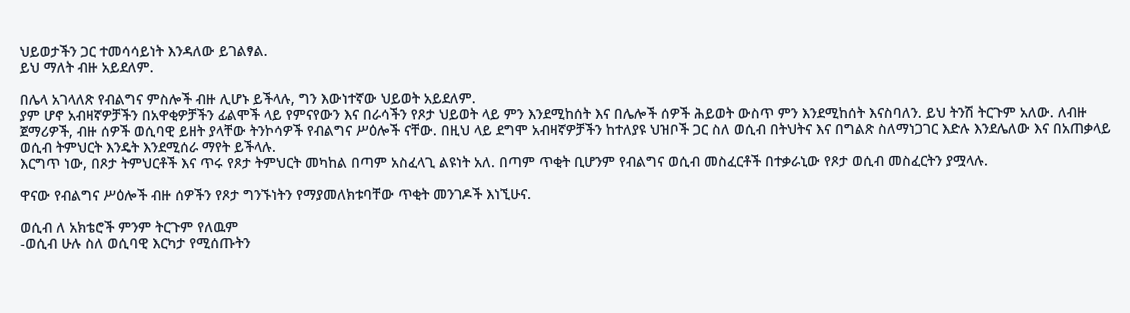ህይወታችን ጋር ተመሳሳይነት እንዳለው ይገልፃል.
ይህ ማለት ብዙ አይደለም.

በሌላ አገላለጽ የብልግና ምስሎች ብዙ ሊሆኑ ይችላሉ, ግን እውነተኛው ህይወት አይደለም.
ያም ሆኖ አብዛኛዎቻችን በአዋቂዎቻችን ፊልሞች ላይ የምናየውን እና በራሳችን የጾታ ህይወት ላይ ምን እንደሚከሰት እና በሌሎች ሰዎች ሕይወት ውስጥ ምን እንደሚከሰት እናስባለን. ይህ ትንሽ ትርጉም አለው. ለብዙ ጀማሪዎች, ብዙ ሰዎች ወሲባዊ ይዘት ያላቸው ትንኮሳዎች የብልግና ሥዕሎች ናቸው. በዚህ ላይ ደግሞ አብዛኛዎቻችን ከተለያዩ ህዝቦች ጋር ስለ ወሲብ በትህትና እና በግልጽ ስለማነጋገር እድሉ እንደሌለው እና በአጠቃላይ ወሲብ ትምህርት እንዴት እንደሚሰራ ማየት ይችላሉ.
እርግጥ ነው, በጾታ ትምህርቶች እና ጥሩ የጾታ ትምህርት መካከል በጣም አስፈላጊ ልዩነት አለ. በጣም ጥቂት ቢሆንም የብልግና ወሲብ መስፈርቶች በተቃራኒው የጾታ ወሲብ መስፈርትን ያሟላሉ.

ዋናው የብልግና ሥዕሎች ብዙ ሰዎችን የጾታ ግንኙነትን የማያመለክቱባቸው ጥቂት መንገዶች እነኚሁና.

ወሲብ ለ አክቴሮች ምንም ትርጉም የለዉም
-ወሲብ ሁሉ ስለ ወሲባዊ እርካታ የሚሰጡትን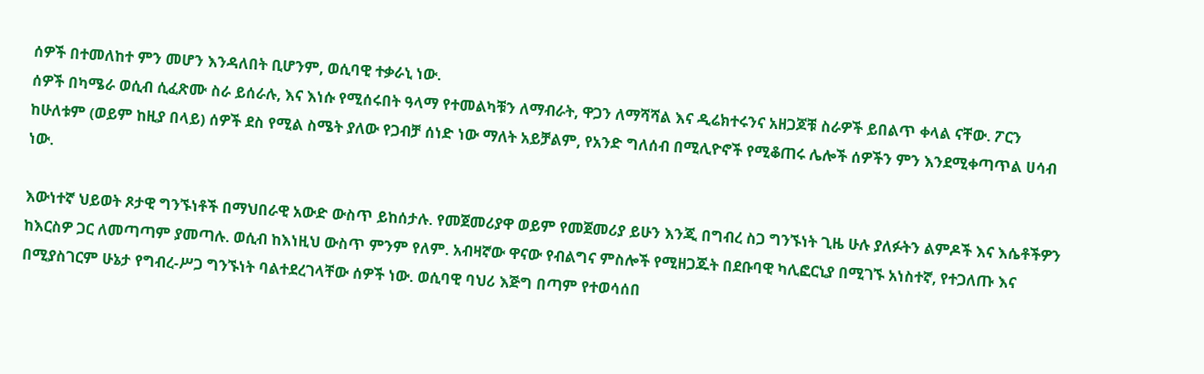ሰዎች በተመለከተ ምን መሆን እንዳለበት ቢሆንም, ወሲባዊ ተቃራኒ ነው.
ሰዎች በካሜራ ወሲብ ሲፈጽሙ ስራ ይሰራሉ, እና እነሱ የሚሰሩበት ዓላማ የተመልካቹን ለማብራት, ዋጋን ለማሻሻል እና ዲሬክተሩንና አዘጋጆቹ ስራዎች ይበልጥ ቀላል ናቸው. ፖርን ከሁለቱም (ወይም ከዚያ በላይ) ሰዎች ደስ የሚል ስሜት ያለው የጋብቻ ሰነድ ነው ማለት አይቻልም, የአንድ ግለሰብ በሚሊዮኖች የሚቆጠሩ ሌሎች ሰዎችን ምን እንደሚቀጣጥል ሀሳብ ነው.

እውነተኛ ህይወት ጾታዊ ግንኙነቶች በማህበራዊ አውድ ውስጥ ይከሰታሉ. የመጀመሪያዋ ወይም የመጀመሪያ ይሁን እንጂ በግብረ ስጋ ግንኙነት ጊዜ ሁሉ ያለፉትን ልምዶች እና እሴቶችዎን ከእርስዎ ጋር ለመጣጣም ያመጣሉ. ወሲብ ከእነዚህ ውስጥ ምንም የለም. አብዛኛው ዋናው የብልግና ምስሎች የሚዘጋጁት በደቡባዊ ካሊፎርኒያ በሚገኙ አነስተኛ, የተጋለጡ እና በሚያስገርም ሁኔታ የግብረ-ሥጋ ግንኙነት ባልተደረገላቸው ሰዎች ነው. ወሲባዊ ባህሪ እጅግ በጣም የተወሳሰበ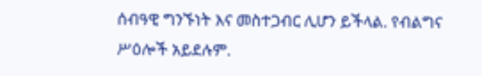ሰብዓዊ ግንኙነት እና መስተጋብር ሊሆን ይችላል. የብልግና ሥዕሎች አይደሉም.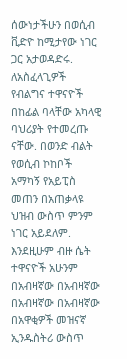ሰውነታችሁን በወሲብ ቪድዮ ከሚታየው ነገር ጋር አታወዳድሩ. ለአስፈላጊዎች የብልግና ተዋናዮች በከፊል ባላቸው አካላዊ ባህሪያት የተመረጡ ናቸው. በወንድ ብልት የወሲብ ኮከቦች አማካኝ የአይፒስ መጠን በአጠቃላዩ ህዝብ ውስጥ ምንም ነገር አይደለም. እንደዚሁም ብዙ ሴት ተዋናዮች አሁንም በአብዛኛው በአብዛኛው በአብዛኛው በአብዛኛው በአዋቂዎች መዝናኛ ኢንዱስትሪ ውስጥ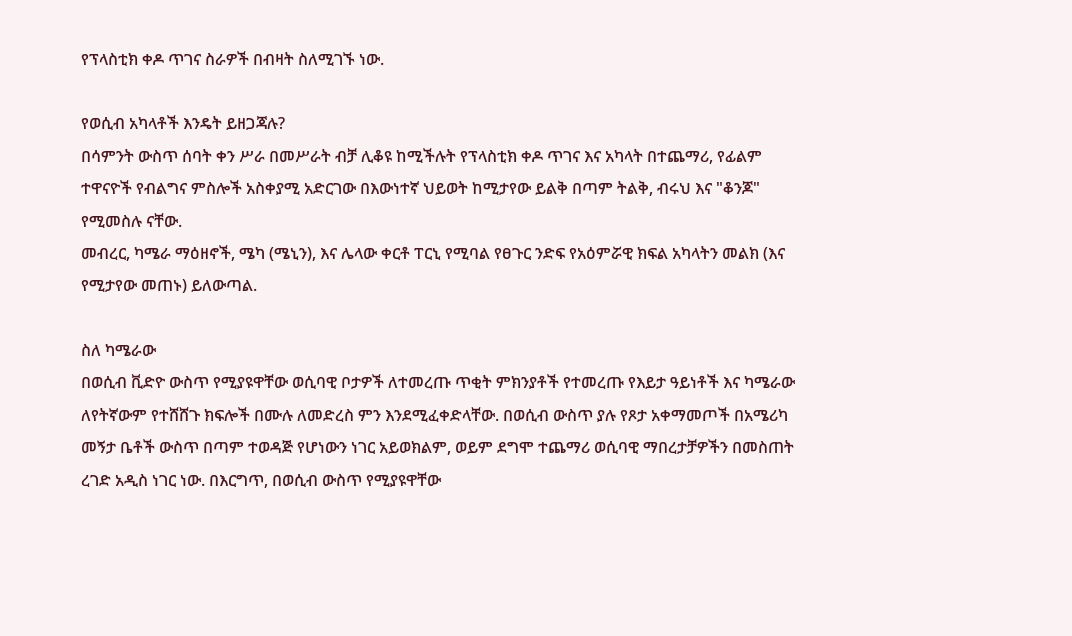የፕላስቲክ ቀዶ ጥገና ስራዎች በብዛት ስለሚገኙ ነው.

የወሲብ አካላቶች እንዴት ይዘጋጃሉ?
በሳምንት ውስጥ ሰባት ቀን ሥራ በመሥራት ብቻ ሊቆዩ ከሚችሉት የፕላስቲክ ቀዶ ጥገና እና አካላት በተጨማሪ, የፊልም ተዋናዮች የብልግና ምስሎች አስቀያሚ አድርገው በእውነተኛ ህይወት ከሚታየው ይልቅ በጣም ትልቅ, ብሩህ እና "ቆንጆ" የሚመስሉ ናቸው.
መብረር, ካሜራ ማዕዘኖች, ሜካ (ሜኒን), እና ሌላው ቀርቶ ፐርኒ የሚባል የፀጉር ንድፍ የአዕምሯዊ ክፍል አካላትን መልክ (እና የሚታየው መጠኑ) ይለውጣል.

ስለ ካሜራው
በወሲብ ቪድዮ ውስጥ የሚያዩዋቸው ወሲባዊ ቦታዎች ለተመረጡ ጥቂት ምክንያቶች የተመረጡ የእይታ ዓይነቶች እና ካሜራው ለየትኛውም የተሸሸጉ ክፍሎች በሙሉ ለመድረስ ምን እንደሚፈቀድላቸው. በወሲብ ውስጥ ያሉ የጾታ አቀማመጦች በአሜሪካ መኝታ ቤቶች ውስጥ በጣም ተወዳጅ የሆነውን ነገር አይወክልም, ወይም ደግሞ ተጨማሪ ወሲባዊ ማበረታቻዎችን በመስጠት ረገድ አዲስ ነገር ነው. በእርግጥ, በወሲብ ውስጥ የሚያዩዋቸው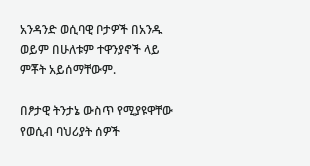አንዳንድ ወሲባዊ ቦታዎች በአንዱ ወይም በሁለቱም ተዋንያኖች ላይ ምቾት አይሰማቸውም.

በፆታዊ ትንታኔ ውስጥ የሚያዩዋቸው የወሲብ ባህሪያት ሰዎች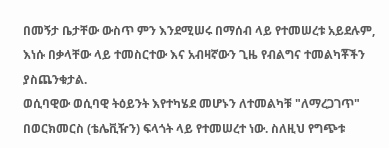በመኝታ ቤታቸው ውስጥ ምን እንደሚሠሩ በማሰብ ላይ የተመሠረቱ አይደሉም, እነሱ በቃላቸው ላይ ተመስርተው እና አብዛኛውን ጊዜ የብልግና ተመልካቾችን ያስጨንቁታል.
ወሲባዊው ወሲባዊ ትዕይንት እየተካሄደ መሆኑን ለተመልካቹ "ለማረጋገጥ" በወርክመርስ (ቴሌቪዥን) ፍላጎት ላይ የተመሠረተ ነው. ስለዚህ የግጭቱ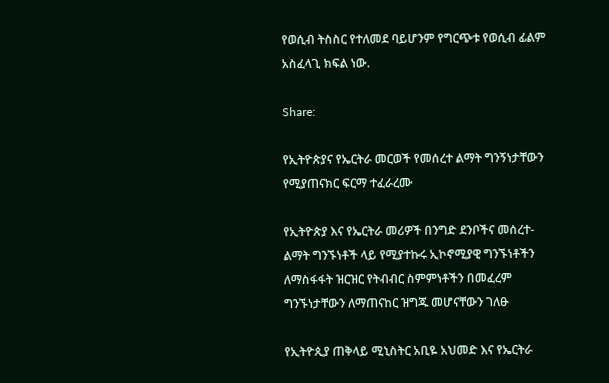የወሲብ ትስስር የተለመደ ባይሆንም የግርጭቱ የወሲብ ፊልም አስፈላጊ ክፍል ነው.

Share:

የኢትዮጵያና የኤርትራ መርወች የመሰረተ ልማት ግንኝነታቸውን የሚያጠናክር ፍርማ ተፈራረሙ

የኢትዮጵያ እና የኤርትራ መሪዎች በንግድ ደንቦችና መሰረተ-ልማት ግንኙነቶች ላይ የሚያተኩሩ ኢኮኖሚያዊ ግንኙነቶችን ለማስፋፋት ዝርዝር የትብብር ስምምነቶችን በመፈረም ግንኙነታቸውን ለማጠናከር ዝግጁ መሆናቸውን ገለፁ

የኢትዮጲያ ጠቅላይ ሚኒስትር አቢዬ አህመድ እና የኤርትራ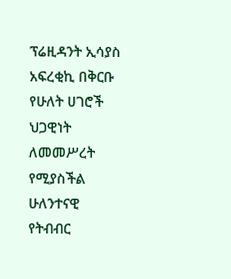ፕሬዚዳንት ኢሳያስ አፍረቂኪ በቅርቡ የሁለት ሀገሮች ህጋዊነት ለመመሥረት የሚያስችል ሁለንተናዊ የትብብር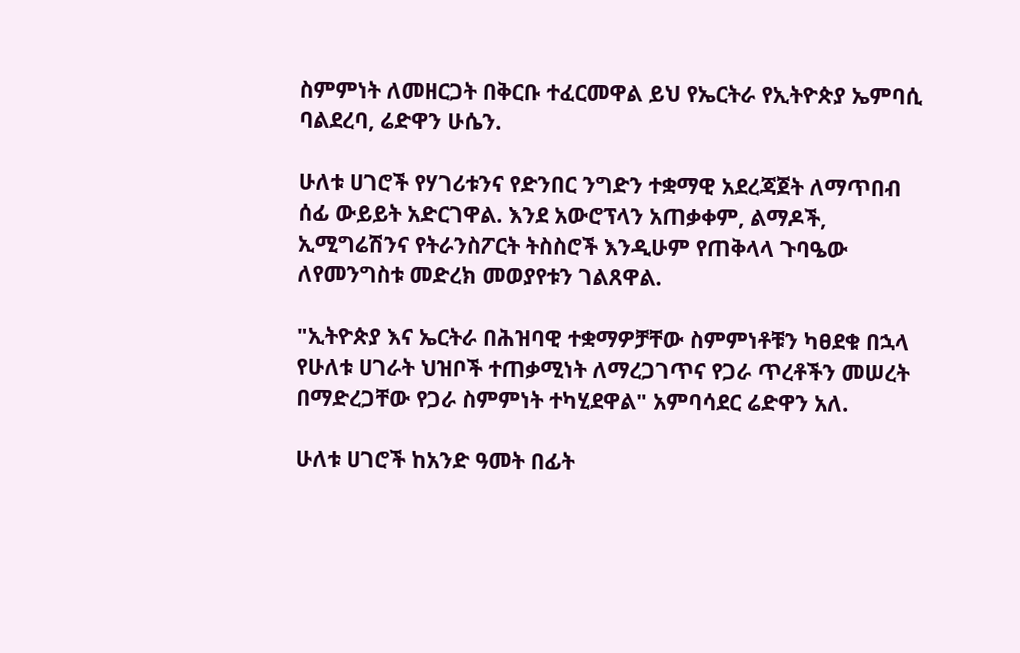ስምምነት ለመዘርጋት በቅርቡ ተፈርመዋል ይህ የኤርትራ የኢትዮጵያ ኤምባሲ ባልደረባ, ሬድዋን ሁሴን.

ሁለቱ ሀገሮች የሃገሪቱንና የድንበር ንግድን ተቋማዊ አደረጃጀት ለማጥበብ ሰፊ ውይይት አድርገዋል. እንደ አውሮፕላን አጠቃቀም, ልማዶች, ኢሚግሬሽንና የትራንስፖርት ትስስሮች እንዲሁም የጠቅላላ ጉባዔው ለየመንግስቱ መድረክ መወያየቱን ገልጸዋል.

"ኢትዮጵያ እና ኤርትራ በሕዝባዊ ተቋማዎቻቸው ስምምነቶቹን ካፀደቁ በኋላ የሁለቱ ሀገራት ህዝቦች ተጠቃሚነት ለማረጋገጥና የጋራ ጥረቶችን መሠረት በማድረጋቸው የጋራ ስምምነት ተካሂደዋል" አምባሳደር ሬድዋን አለ.

ሁለቱ ሀገሮች ከአንድ ዓመት በፊት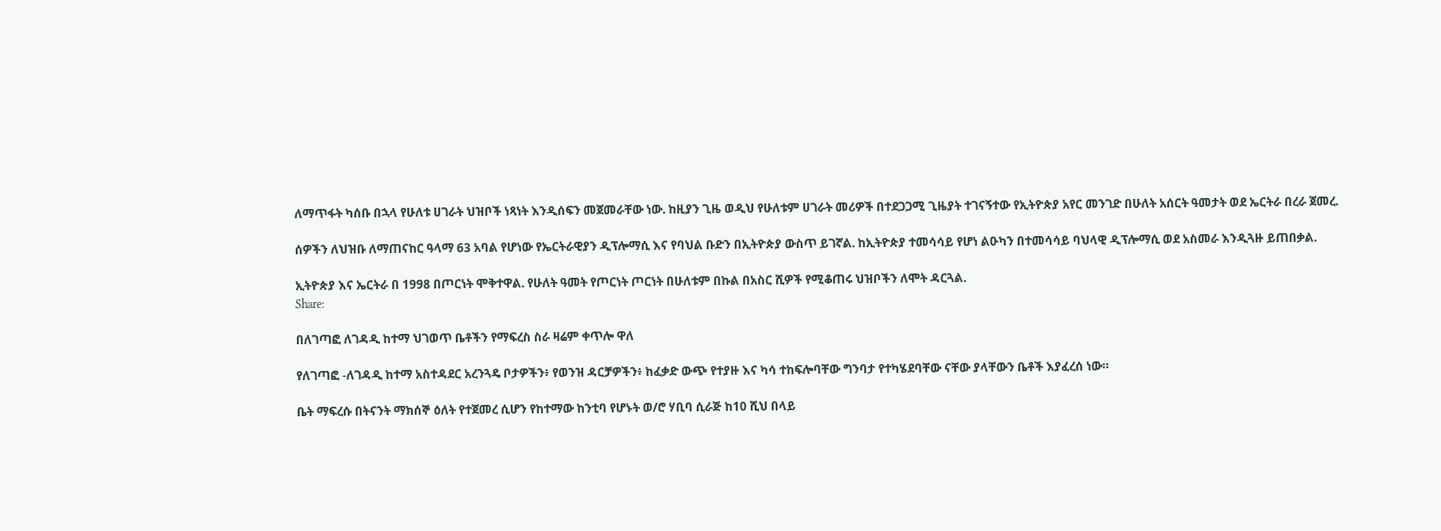ለማጥፋት ካሰቡ በኋላ የሁለቱ ሀገራት ህዝቦች ነጻነት እንዲሰፍን መጀመራቸው ነው. ከዚያን ጊዜ ወዲህ የሁለቱም ሀገራት መሪዎች በተደጋጋሚ ጊዜያት ተገናኝተው የኢትዮጵያ አየር መንገድ በሁለት አሰርት ዓመታት ወደ ኤርትራ በረራ ጀመረ.

ሰዎችን ለህዝቡ ለማጠናከር ዓላማ 63 አባል የሆነው የኤርትራዊያን ዲፕሎማሲ እና የባህል ቡድን በኢትዮጵያ ውስጥ ይገኛል. ከኢትዮጵያ ተመሳሳይ የሆነ ልዑካን በተመሳሳይ ባህላዊ ዲፕሎማሲ ወደ አስመራ እንዲጓዙ ይጠበቃል.

ኢትዮጵያ እና ኤርትራ በ 1998 በጦርነት ሞቅተዋል. የሁለት ዓመት የጦርነት ጦርነት በሁለቱም በኩል በአስር ሺዎች የሚቆጠሩ ህዝቦችን ለሞት ዳርጓል.
Share:

በለገጣፎ ለገዳዲ ከተማ ህገወጥ ቤቶችን የማፍረስ ስራ ዛሬም ቀጥሎ ዋለ

የለገጣፎ -ለገዳዲ ከተማ አስተዳደር አረንጓዴ ቦታዎችን፥ የወንዝ ዳርቻዎችን፥ ከፈቃድ ውጭ የተያዙ እና ካሳ ተከፍሎባቸው ግንባታ የተካሄደባቸው ናቸው ያላቸውን ቤቶች እያፈረሰ ነው።

ቤት ማፍረሱ በትናንት ማክሰኞ ዕለት የተጀመረ ሲሆን የከተማው ከንቲባ የሆኑት ወ/ሮ ሃቢባ ሲራጅ ከ10 ሺህ በላይ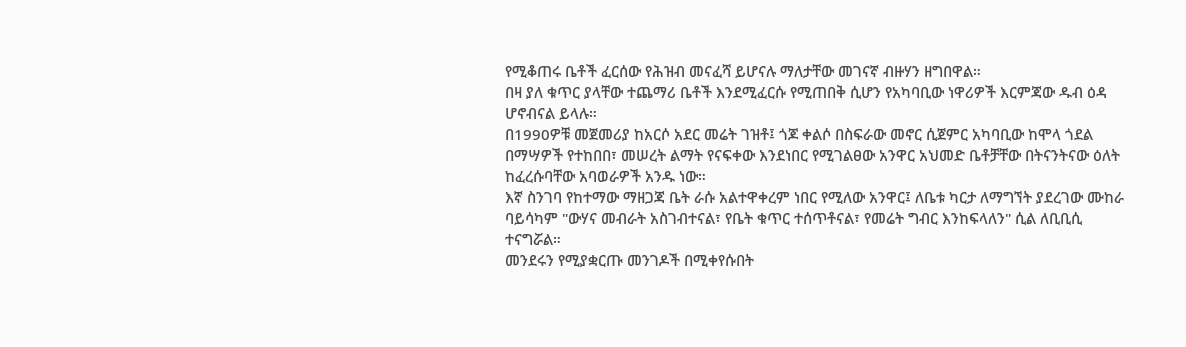የሚቆጠሩ ቤቶች ፈርሰው የሕዝብ መናፈሻ ይሆናሉ ማለታቸው መገናኛ ብዙሃን ዘግበዋል።
በዛ ያለ ቁጥር ያላቸው ተጨማሪ ቤቶች እንደሚፈርሱ የሚጠበቅ ሲሆን የአካባቢው ነዋሪዎች እርምጃው ዱብ ዕዳ ሆኖብናል ይላሉ።
በ1990ዎቹ መጀመሪያ ከአርሶ አደር መሬት ገዝቶ፤ ጎጆ ቀልሶ በስፍራው መኖር ሲጀምር አካባቢው ከሞላ ጎደል በማሣዎች የተከበበ፣ መሠረት ልማት የናፍቀው እንደነበር የሚገልፀው አንዋር አህመድ ቤቶቻቸው በትናንትናው ዕለት ከፈረሱባቸው አባወራዎች አንዱ ነው።
እኛ ስንገባ የከተማው ማዘጋጃ ቤት ራሱ አልተዋቀረም ነበር የሚለው አንዋር፤ ለቤቱ ካርታ ለማግኘት ያደረገው ሙከራ ባይሳካም "ውሃና መብራት አስገብተናል፣ የቤት ቁጥር ተሰጥቶናል፣ የመሬት ግብር እንከፍላለን" ሲል ለቢቢሲ ተናግሯል።
መንደሩን የሚያቋርጡ መንገዶች በሚቀየሱበት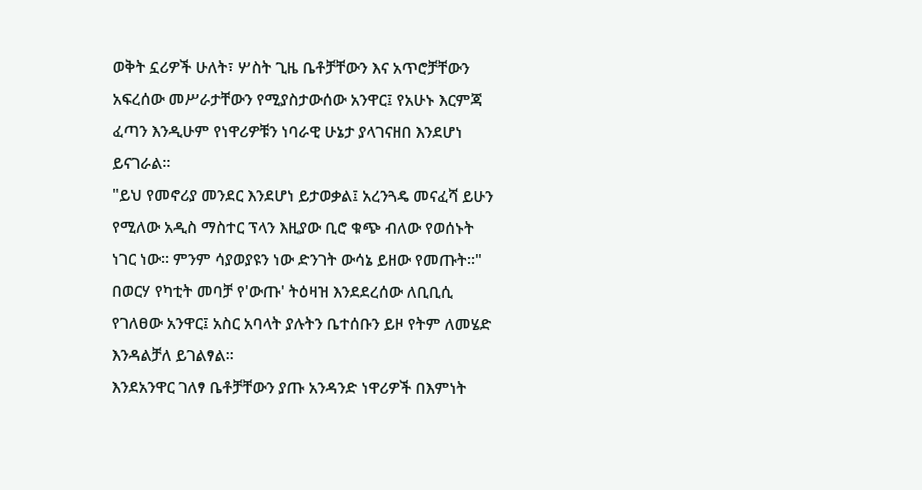ወቅት ኗሪዎች ሁለት፣ ሦስት ጊዜ ቤቶቻቸውን እና አጥሮቻቸውን አፍረሰው መሥራታቸውን የሚያስታውሰው አንዋር፤ የአሁኑ እርምጃ ፈጣን እንዲሁም የነዋሪዎቹን ነባራዊ ሁኔታ ያላገናዘበ እንደሆነ ይናገራል።
"ይህ የመኖሪያ መንደር እንደሆነ ይታወቃል፤ አረንጓዴ መናፈሻ ይሁን የሚለው አዲስ ማስተር ፕላን እዚያው ቢሮ ቁጭ ብለው የወሰኑት ነገር ነው። ምንም ሳያወያዩን ነው ድንገት ውሳኔ ይዘው የመጡት።"
በወርሃ የካቲት መባቻ የ'ውጡ' ትዕዛዝ እንደደረሰው ለቢቢሲ የገለፀው አንዋር፤ አስር አባላት ያሉትን ቤተሰቡን ይዞ የትም ለመሄድ እንዳልቻለ ይገልፃል።
እንደአንዋር ገለፃ ቤቶቻቸውን ያጡ አንዳንድ ነዋሪዎች በእምነት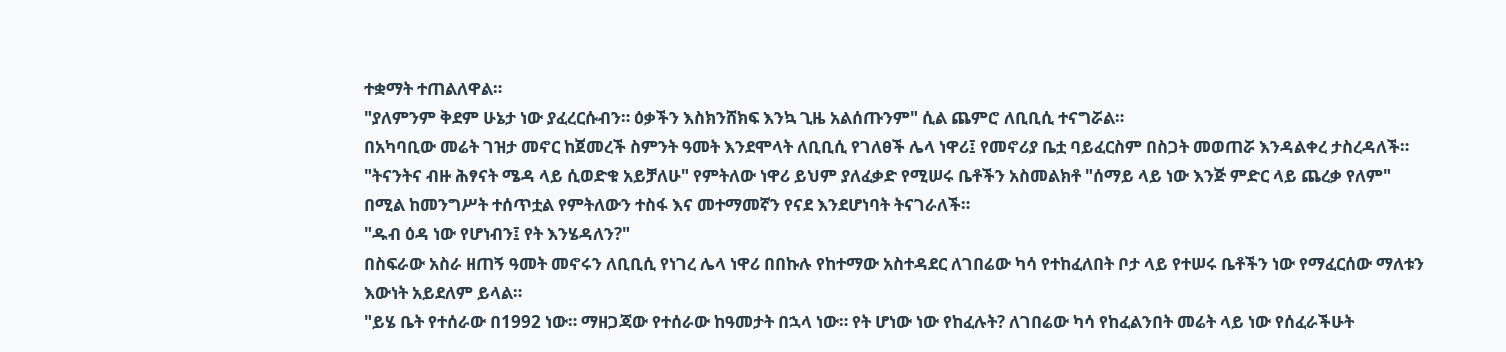ተቋማት ተጠልለዋል።
"ያለምንም ቅደም ሁኔታ ነው ያፈረርሱብን። ዕቃችን እስክንሸክፍ እንኳ ጊዜ አልሰጡንም" ሲል ጨምሮ ለቢቢሲ ተናግሯል።
በአካባቢው መሬት ገዝታ መኖር ከጀመረች ስምንት ዓመት እንደሞላት ለቢቢሲ የገለፀች ሌላ ነዋሪ፤ የመኖሪያ ቤቷ ባይፈርስም በስጋት መወጠሯ እንዳልቀረ ታስረዳለች።
"ትናንትና ብዙ ሕፃናት ሜዳ ላይ ሲወድቁ አይቻለሁ" የምትለው ነዋሪ ይህም ያለፈቃድ የሚሠሩ ቤቶችን አስመልክቶ "ሰማይ ላይ ነው እንጅ ምድር ላይ ጨረቃ የለም" በሚል ከመንግሥት ተሰጥቷል የምትለውን ተስፋ እና መተማመኛን የናደ እንደሆነባት ትናገራለች።
"ዱብ ዕዳ ነው የሆነብን፤ የት እንሄዳለን?"
በስፍራው አስራ ዘጠኝ ዓመት መኖሩን ለቢቢሲ የነገረ ሌላ ነዋሪ በበኩሉ የከተማው አስተዳደር ለገበሬው ካሳ የተከፈለበት ቦታ ላይ የተሠሩ ቤቶችን ነው የማፈርሰው ማለቱን እውነት አይደለም ይላል።
"ይሄ ቤት የተሰራው በ1992 ነው። ማዘጋጃው የተሰራው ከዓመታት በኋላ ነው። የት ሆነው ነው የከፈሉት? ለገበሬው ካሳ የከፈልንበት መሬት ላይ ነው የሰፈራችሁት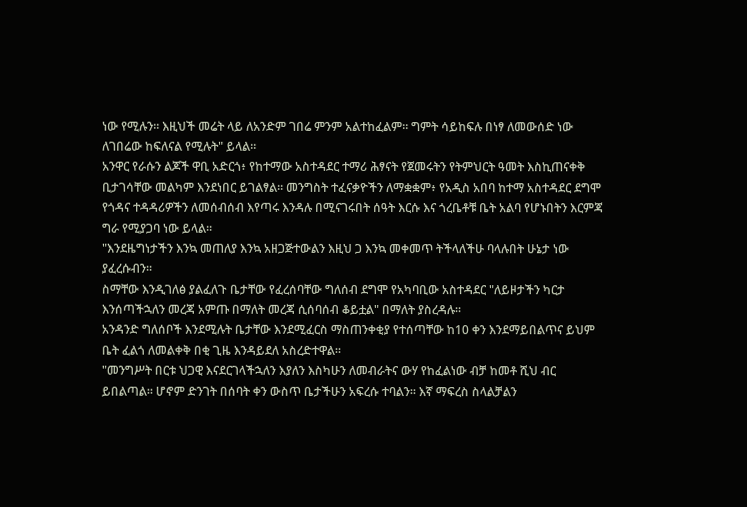ነው የሚሉን። እዚህች መሬት ላይ ለአንድም ገበሬ ምንም አልተከፈልም። ግምት ሳይከፍሉ በነፃ ለመውሰድ ነው ለገበሬው ከፍለናል የሚሉት" ይላል።
አንዋር የራሱን ልጆች ዋቢ አድርጎ፥ የከተማው አስተዳደር ተማሪ ሕፃናት የጀመሩትን የትምህርት ዓመት እስኪጠናቀቅ ቢታገሳቸው መልካም እንደነበር ይገልፃል። መንግስት ተፈናቃዮችን ለማቋቋም፥ የአዲስ አበባ ከተማ አስተዳደር ደግሞ የጎዳና ተዳዳሪዎችን ለመሰብሰብ እየጣሩ እንዳሉ በሚናገሩበት ሰዓት እርሱ እና ጎረቤቶቹ ቤት አልባ የሆኑበትን እርምጃ ግራ የሚያጋባ ነው ይላል።
"እንደዜግነታችን እንኳ መጠለያ እንኳ አዘጋጅተውልን እዚህ ጋ እንኳ መቀመጥ ትችላለችሁ ባላሉበት ሁኔታ ነው ያፈረሱብን።
ስማቸው እንዲገለፅ ያልፈለጉ ቤታቸው የፈረሰባቸው ግለሰብ ደግሞ የአካባቢው አስተዳደር "ለይዞታችን ካርታ እንሰጣችኋለን መረጃ አምጡ በማለት መረጃ ሲሰባሰብ ቆይቷል" በማለት ያስረዳሉ።
አንዳንድ ግለሰቦች እንደሚሉት ቤታቸው እንደሚፈርስ ማስጠንቀቂያ የተሰጣቸው ከ10 ቀን እንደማይበልጥና ይህም ቤት ፈልጎ ለመልቀቅ በቂ ጊዜ እንዳይደለ አስረድተዋል።
"መንግሥት በርቱ ህጋዊ እናደርገላችኋለን እያለን እስካሁን ለመብራትና ውሃ የከፈልነው ብቻ ከመቶ ሺህ ብር ይበልጣል። ሆኖም ድንገት በሰባት ቀን ውስጥ ቤታችሁን አፍረሱ ተባልን። እኛ ማፍረስ ስላልቻልን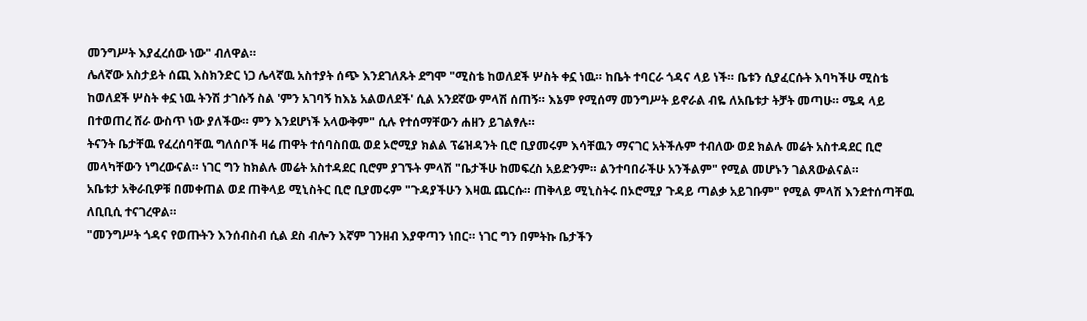መንግሥት እያፈረሰው ነው" ብለዋል።
ሌለኛው አስታይት ሰጪ እስክንድር ነጋ ሌላኛዉ አስተያት ሰጭ እንደገለጹት ደግሞ "ሚስቴ ከወለደች ሦስት ቀኗ ነዉ። ከቤት ተባርራ ጎዳና ላይ ነች። ቤቱን ሲያፈርሱት እባካችሁ ሚስቴ ከወለደች ሦስት ቀኗ ነዉ ትንሽ ታገሱኝ ስል 'ምን አገባኝ ከእኔ አልወለደች' ሲል አንደኛው ምላሽ ሰጠኝ። እኔም የሚሰማ መንግሥት ይኖራል ብዬ ለአቤቱታ ትቻት መጣሁ። ሜዳ ላይ በተወጠረ ሸራ ውስጥ ነው ያለችው። ምን እንደሆነች አላውቅም" ሲሉ የተሰማቸውን ሐዘን ይገልፃሉ።
ትናንት ቤታቸዉ የፈረሰባቸዉ ግለሰቦች ዛሬ ጠዋት ተሰባስበዉ ወደ ኦሮሚያ ክልል ፕሬዝዳንት ቢሮ ቢያመሩም እሳቸዉን ማናገር አትችሉም ተብለው ወደ ክልሉ መሬት አስተዳደር ቢሮ መላካቸውን ነግረውናል። ነገር ግን ከክልሉ መሬት አስተዳደር ቢሮም ያገኙት ምላሽ "ቤታችሁ ከመፍረስ አይድንም። ልንተባበራችሁ አንችልም" የሚል መሆኑን ገልጸውልናል።
አቤቱታ አቅራቢዎቹ በመቀጠል ወደ ጠቅላይ ሚኒስትር ቢሮ ቢያመሩም "ጉዳያችሁን እዛዉ ጨርሱ። ጠቅላይ ሚኒስትሩ በኦሮሚያ ጉዳይ ጣልቃ አይገቡም" የሚል ምላሽ እንደተሰጣቸዉ ለቢቢሲ ተናገረዋል።
"መንግሥት ጎዳና የወጡትን እንሰብስብ ሲል ደስ ብሎን እኛም ገንዘብ እያዋጣን ነበር። ነገር ግን በምትኩ ቤታችን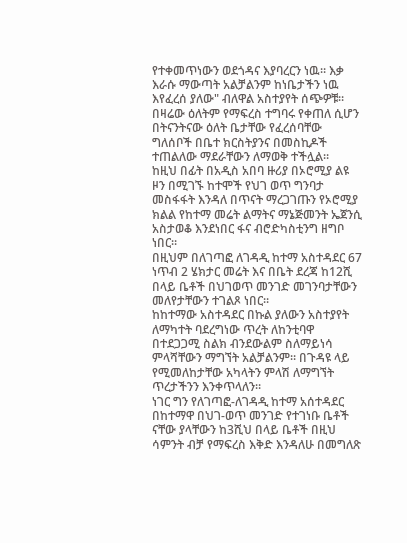የተቀመጥነውን ወደጎዳና እያባረርን ነዉ። እቃ እራሱ ማውጣት አልቻልንም ከነቤታችን ነዉ እየፈረሰ ያለው" ብለዋል አስተያየት ሰጭዎቹ።
በዛሬው ዕለትም የማፍረስ ተግባሩ የቀጠለ ሲሆን በትናንትናው ዕለት ቤታቸው የፈረሰባቸው ግለሰቦች በቤተ ክርስትያንና በመስኪዶች ተጠልለው ማደራቸውን ለማወቅ ተችሏል።
ከዚህ በፊት በአዲስ አበባ ዙሪያ በኦሮሚያ ልዩ ዞን በሚገኙ ከተሞች የህገ ወጥ ግንባታ መስፋፋት እንዳለ በጥናት ማረጋገጡን የኦሮሚያ ክልል የከተማ መሬት ልማትና ማኔጅመንት ኤጀንሲ አስታወቆ እንደነበር ፋና ብሮድካስቲንግ ዘግቦ ነበር።
በዚህም በለገጣፎ ለገዳዲ ከተማ አስተዳደር 67 ነጥብ 2 ሄክታር መሬት እና በቤት ደረጃ ከ12ሺ በላይ ቤቶች በህገወጥ መንገድ መገንባታቸውን መለየታቸውን ተገልጾ ነበር።
ከከተማው አስተዳደር በኩል ያለውን አስተያየት ለማካተት ባደረግነው ጥረት ለከንቲባዋ በተደጋጋሚ ስልክ ብንደውልም ስለማይነሳ ምላሻቸውን ማግኘት አልቻልንም። በጉዳዩ ላይ የሚመለከታቸው አካላትን ምላሽ ለማግኘት ጥረታችንን እንቀጥላለን።
ነገር ግን የለገጣፎ-ለገዳዲ ከተማ አሰተዳደር በከተማዋ በህገ-ወጥ መንገድ የተገነቡ ቤቶች ናቸው ያላቸውን ከ3ሺህ በላይ ቤቶች በዚህ ሳምንት ብቻ የማፍረስ እቅድ እንዳለሁ በመግለጽ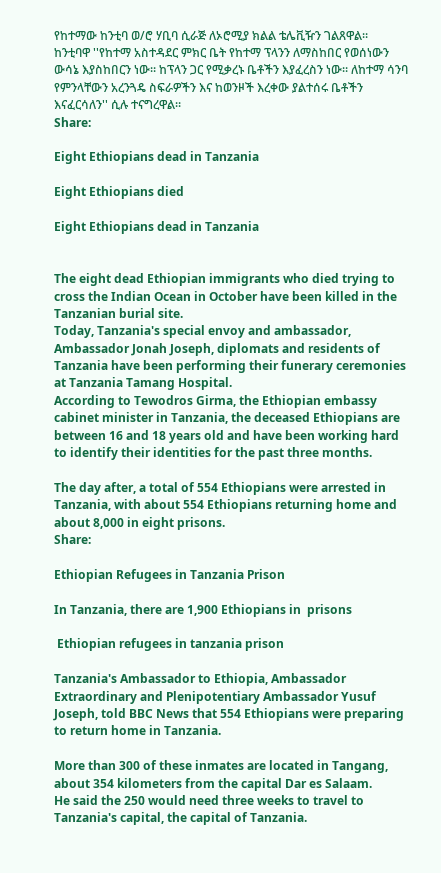የከተማው ከንቲባ ወ/ሮ ሃቢባ ሲራጅ ለኦሮሚያ ክልል ቴሌቪዥን ገልጸዋል።
ከንቲባዋ ''የከተማ አስተዳደር ምክር ቤት የከተማ ፕላንን ለማስከበር የወሰነውን ውሳኔ እያስከበርን ነው። ከፕላን ጋር የሚቃረኑ ቤቶችን እያፈረስን ነው። ለከተማ ሳንባ የምንላቸውን አረንጓዴ ስፍራዎችን እና ከወንዞች እረቀው ያልተሰሩ ቤቶችን እናፈርሳለን'' ሲሉ ተናግረዋል።
Share:

Eight Ethiopians dead in Tanzania

Eight Ethiopians died

Eight Ethiopians dead in Tanzania


The eight dead Ethiopian immigrants who died trying to cross the Indian Ocean in October have been killed in the Tanzanian burial site.
Today, Tanzania's special envoy and ambassador, Ambassador Jonah Joseph, diplomats and residents of Tanzania have been performing their funerary ceremonies at Tanzania Tamang Hospital.
According to Tewodros Girma, the Ethiopian embassy cabinet minister in Tanzania, the deceased Ethiopians are between 16 and 18 years old and have been working hard to identify their identities for the past three months.

The day after, a total of 554 Ethiopians were arrested in Tanzania, with about 554 Ethiopians returning home and about 8,000 in eight prisons.
Share:

Ethiopian Refugees in Tanzania Prison

In Tanzania, there are 1,900 Ethiopians in  prisons

 Ethiopian refugees in tanzania prison

Tanzania's Ambassador to Ethiopia, Ambassador Extraordinary and Plenipotentiary Ambassador Yusuf Joseph, told BBC News that 554 Ethiopians were preparing to return home in Tanzania.

More than 300 of these inmates are located in Tangang, about 354 kilometers from the capital Dar es Salaam.
He said the 250 would need three weeks to travel to Tanzania's capital, the capital of Tanzania.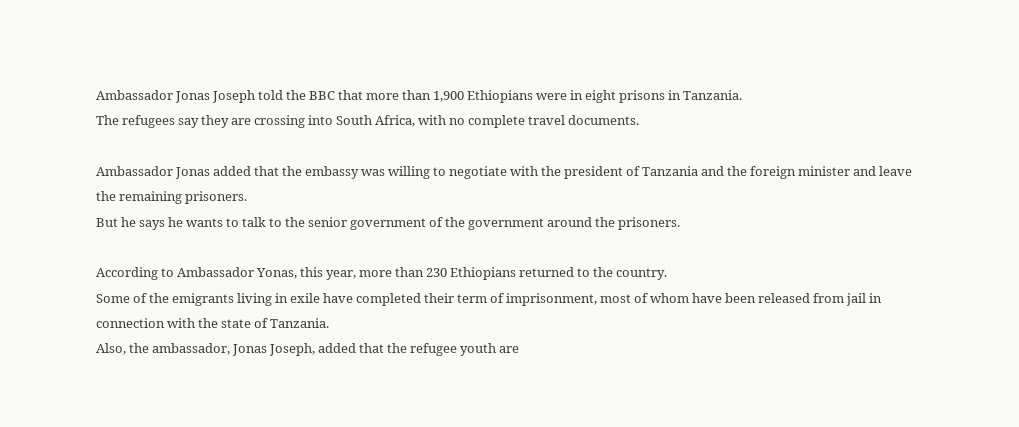Ambassador Jonas Joseph told the BBC that more than 1,900 Ethiopians were in eight prisons in Tanzania.
The refugees say they are crossing into South Africa, with no complete travel documents.

Ambassador Jonas added that the embassy was willing to negotiate with the president of Tanzania and the foreign minister and leave the remaining prisoners.
But he says he wants to talk to the senior government of the government around the prisoners.

According to Ambassador Yonas, this year, more than 230 Ethiopians returned to the country.
Some of the emigrants living in exile have completed their term of imprisonment, most of whom have been released from jail in connection with the state of Tanzania.
Also, the ambassador, Jonas Joseph, added that the refugee youth are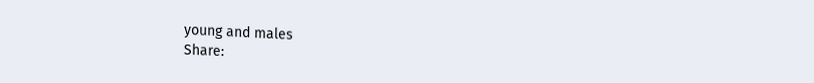young and males
Share: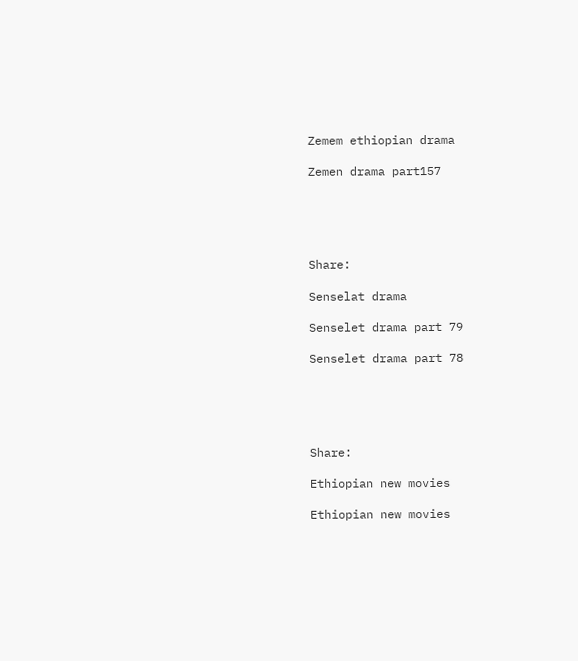Zemem ethiopian drama

Zemen drama part157





Share:

Senselat drama

Senselet drama part 79

Senselet drama part 78





Share:

Ethiopian new movies

Ethiopian new movies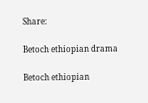Share:

Betoch ethiopian drama

Betoch ethiopian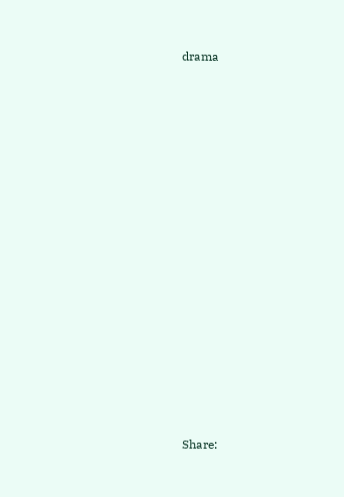drama

















Share: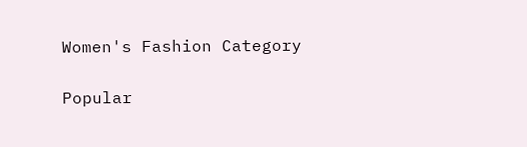Women's Fashion Category

Popular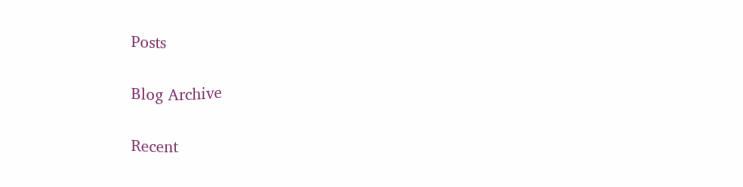Posts

Blog Archive

Recent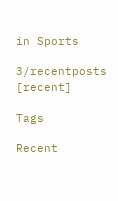in Sports

3/recentposts
[recent]

Tags

Recent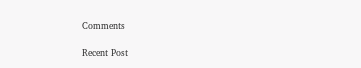Comments

Recent Post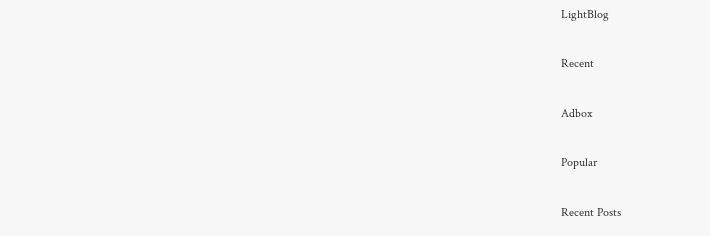LightBlog

Recent

Adbox

Popular

Recent Posts